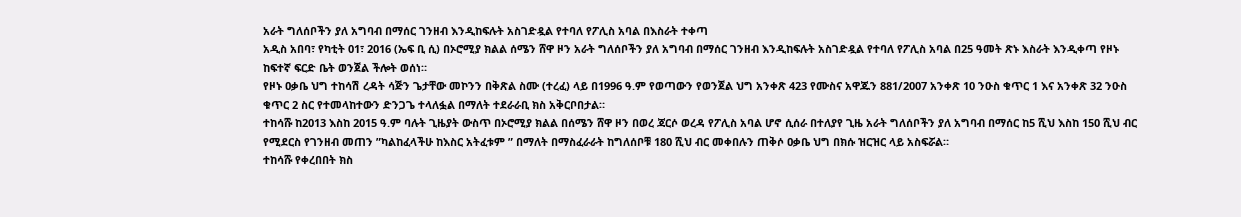አራት ግለሰቦችን ያለ አግባብ በማሰር ገንዘብ እንዲከፍሉት አስገድዷል የተባለ የፖሊስ አባል በእስራት ተቀጣ
አዲስ አበባ፣ የካቲት 01፣ 2016 (ኤፍ ቢ ሲ) በኦሮሚያ ክልል ሰሜን ሸዋ ዞን አራት ግለሰቦችን ያለ አግባብ በማሰር ገንዘብ እንዲከፍሉት አስገድዷል የተባለ የፖሊስ አባል በ25 ዓመት ጽኑ እስራት እንዲቀጣ የዞኑ ከፍተኛ ፍርድ ቤት ወንጀል ችሎት ወሰነ።
የዞኑ ዐቃቤ ህግ ተከሳሽ ረዳት ሳጅን ጌታቸው መኮንን በቅጽል ስሙ (ተረፈ) ላይ በ1996 ዓ.ም የወጣውን የወንጀል ህግ አንቀጽ 423 የሙስና አዋጁን 881/2007 አንቀጽ 10 ንዑስ ቁጥር 1 እና አንቀጽ 32 ንዑስ ቁጥር 2 ስር የተመላከተውን ድንጋጌ ተላለፏል በማለት ተደራራቢ ክስ አቅርቦበታል።
ተከሳሹ ከ2013 እስከ 2015 ዓ.ም ባሉት ጊዜያት ውስጥ በኦሮሚያ ክልል በሰሜን ሸዋ ዞን በወረ ጃርሶ ወረዳ የፖሊስ አባል ሆኖ ሲሰራ በተለያየ ጊዜ አራት ግለሰቦችን ያለ አግባብ በማሰር ከ5 ሺህ እስከ 150 ሺህ ብር የሚደርስ የገንዘብ መጠን ”ካልከፈላችሁ ከእስር አትፈቱም ” በማለት በማስፈራራት ከግለሰቦቹ 180 ሺህ ብር መቀበሉን ጠቅሶ ዐቃቤ ህግ በክሱ ዝርዝር ላይ አስፍሯል።
ተከሳሹ የቀረበበት ክስ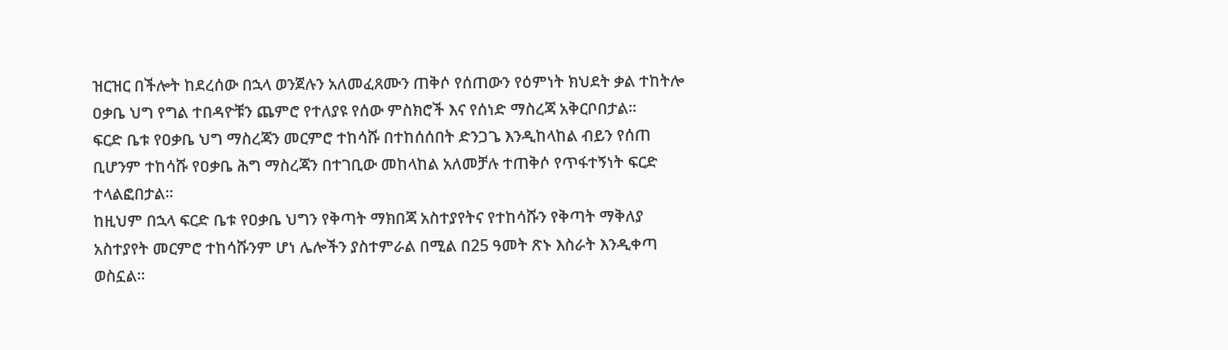ዝርዝር በችሎት ከደረሰው በኋላ ወንጀሉን አለመፈጸሙን ጠቅሶ የሰጠውን የዕምነት ክህደት ቃል ተከትሎ ዐቃቤ ህግ የግል ተበዳዮቹን ጨምሮ የተለያዩ የሰው ምስክሮች እና የሰነድ ማስረጃ አቅርቦበታል።
ፍርድ ቤቱ የዐቃቤ ህግ ማስረጃን መርምሮ ተከሳሹ በተከሰሰበት ድንጋጌ እንዲከላከል ብይን የሰጠ ቢሆንም ተከሳሹ የዐቃቤ ሕግ ማስረጃን በተገቢው መከላከል አለመቻሉ ተጠቅሶ የጥፋተኝነት ፍርድ ተላልፎበታል።
ከዚህም በኋላ ፍርድ ቤቱ የዐቃቤ ህግን የቅጣት ማክበጃ አስተያየትና የተከሳሹን የቅጣት ማቅለያ አስተያየት መርምሮ ተከሳሹንም ሆነ ሌሎችን ያስተምራል በሚል በ25 ዓመት ጽኑ እስራት እንዲቀጣ ወስኗል።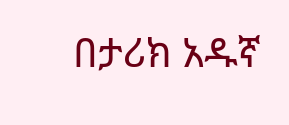በታሪክ አዱኛ